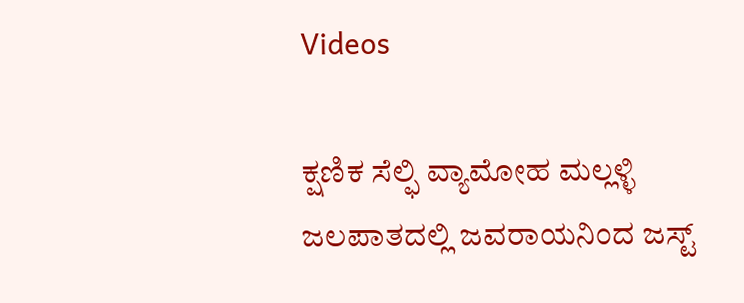Videos

ಕ್ಷಣಿಕ ಸೆಲ್ಫಿ ವ್ಯಾಮೋಹ ಮಲ್ಲಳ್ಳಿ ಜಲಪಾತದಲ್ಲಿ ಜವರಾಯನಿಂದ ಜಸ್ಟ್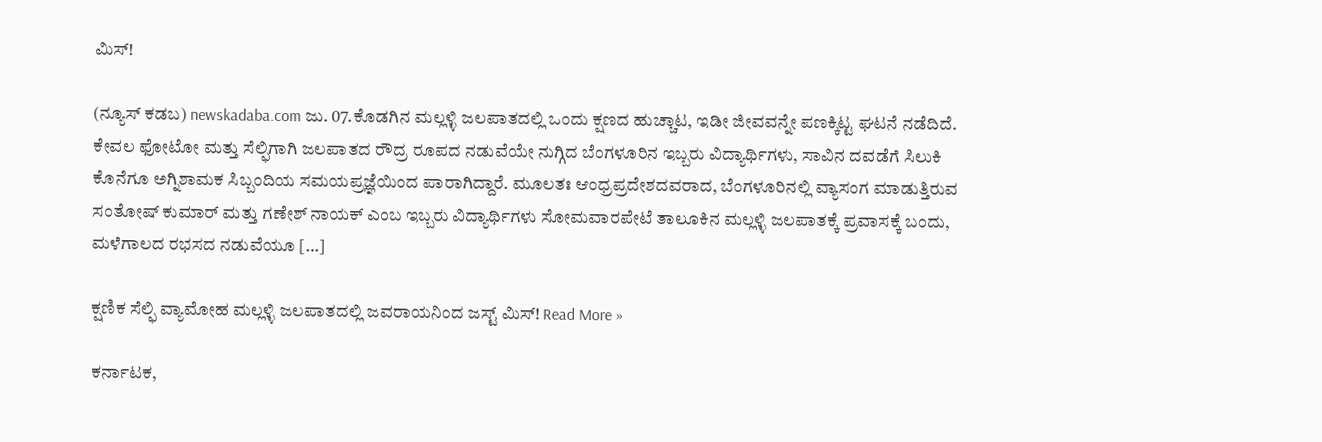ಮಿಸ್!

(ನ್ಯೂಸ್ ಕಡಬ) newskadaba.com ಜು. 07.ಕೊಡಗಿನ ಮಲ್ಲಳ್ಳಿ ಜಲಪಾತದಲ್ಲಿ ಒಂದು ಕ್ಷಣದ ಹುಚ್ಚಾಟ, ಇಡೀ ಜೀವವನ್ನೇ ಪಣಕ್ಕಿಟ್ಟ ಘಟನೆ ನಡೆದಿದೆ. ಕೇವಲ ಫೋಟೋ ಮತ್ತು ಸೆಲ್ಫಿಗಾಗಿ ಜಲಪಾತದ ರೌದ್ರ ರೂಪದ ನಡುವೆಯೇ ನುಗ್ಗಿದ ಬೆಂಗಳೂರಿನ ಇಬ್ಬರು ವಿದ್ಯಾರ್ಥಿಗಳು, ಸಾವಿನ ದವಡೆಗೆ ಸಿಲುಕಿ ಕೊನೆಗೂ ಅಗ್ನಿಶಾಮಕ ಸಿಬ್ಬಂದಿಯ ಸಮಯಪ್ರಜ್ಞೆಯಿಂದ ಪಾರಾಗಿದ್ದಾರೆ. ಮೂಲತಃ ಆಂಧ್ರಪ್ರದೇಶದವರಾದ, ಬೆಂಗಳೂರಿನಲ್ಲಿ ವ್ಯಾಸಂಗ ಮಾಡುತ್ತಿರುವ ಸಂತೋಷ್ ಕುಮಾರ್ ಮತ್ತು ಗಣೇಶ್ ನಾಯಕ್ ಎಂಬ ಇಬ್ಬರು ವಿದ್ಯಾರ್ಥಿಗಳು ಸೋಮವಾರಪೇಟೆ ತಾಲೂಕಿನ ಮಲ್ಲಳ್ಳಿ ಜಲಪಾತಕ್ಕೆ ಪ್ರವಾಸಕ್ಕೆ ಬಂದು, ಮಳೆಗಾಲದ ರಭಸದ ನಡುವೆಯೂ […]

ಕ್ಷಣಿಕ ಸೆಲ್ಫಿ ವ್ಯಾಮೋಹ ಮಲ್ಲಳ್ಳಿ ಜಲಪಾತದಲ್ಲಿ ಜವರಾಯನಿಂದ ಜಸ್ಟ್ ಮಿಸ್! Read More »

ಕರ್ನಾಟಕ,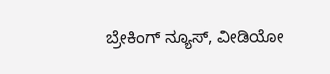ಬ್ರೇಕಿಂಗ್ ನ್ಯೂಸ್, ವೀಡಿಯೋ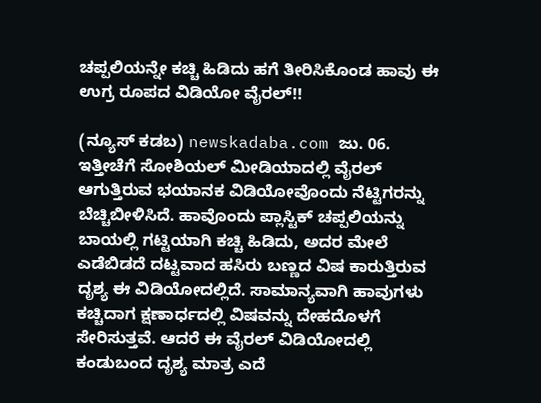ಚಪ್ಪಲಿಯನ್ನೇ ಕಚ್ಚಿ ಹಿಡಿದು ಹಗೆ ತೀರಿಸಿಕೊಂಡ ಹಾವು ಈ ಉಗ್ರ ರೂಪದ ವಿಡಿಯೋ ವೈರಲ್!!

(ನ್ಯೂಸ್ ಕಡಬ) newskadaba.com ಜು. 06. ಇತ್ತೀಚೆಗೆ ಸೋಶಿಯಲ್ ಮೀಡಿಯಾದಲ್ಲಿ ವೈರಲ್ ಆಗುತ್ತಿರುವ ಭಯಾನಕ ವಿಡಿಯೋವೊಂದು ನೆಟ್ಟಿಗರನ್ನು ಬೆಚ್ಚಿಬೀಳಿಸಿದೆ. ಹಾವೊಂದು ಪ್ಲಾಸ್ಟಿಕ್ ಚಪ್ಪಲಿಯನ್ನು ಬಾಯಲ್ಲಿ ಗಟ್ಟಿಯಾಗಿ ಕಚ್ಚಿ ಹಿಡಿದು, ಅದರ ಮೇಲೆ ಎಡೆಬಿಡದೆ ದಟ್ಟವಾದ ಹಸಿರು ಬಣ್ಣದ ವಿಷ ಕಾರುತ್ತಿರುವ ದೃಶ್ಯ ಈ ವಿಡಿಯೋದಲ್ಲಿದೆ. ಸಾಮಾನ್ಯವಾಗಿ ಹಾವುಗಳು ಕಚ್ಚಿದಾಗ ಕ್ಷಣಾರ್ಧದಲ್ಲಿ ವಿಷವನ್ನು ದೇಹದೊಳಗೆ ಸೇರಿಸುತ್ತವೆ. ಆದರೆ ಈ ವೈರಲ್ ವಿಡಿಯೋದಲ್ಲಿ ಕಂಡುಬಂದ ದೃಶ್ಯ ಮಾತ್ರ ಎದೆ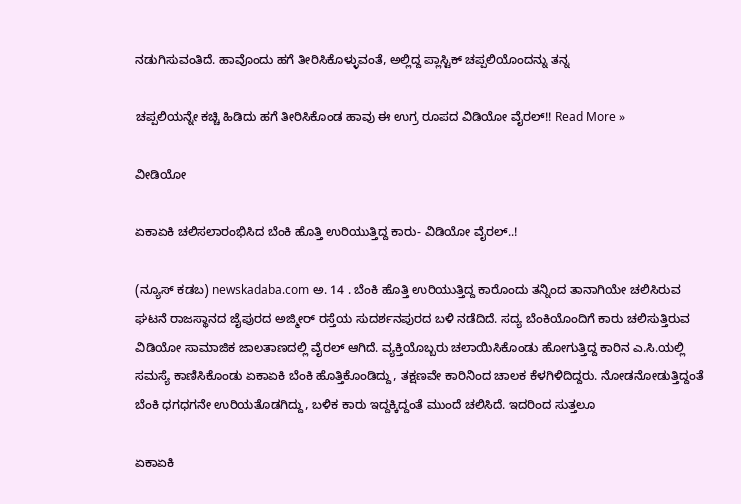ನಡುಗಿಸುವಂತಿದೆ. ಹಾವೊಂದು ಹಗೆ ತೀರಿಸಿಕೊಳ್ಳುವಂತೆ, ಅಲ್ಲಿದ್ದ ಪ್ಲಾಸ್ಟಿಕ್ ಚಪ್ಪಲಿಯೊಂದನ್ನು ತನ್ನ

ಚಪ್ಪಲಿಯನ್ನೇ ಕಚ್ಚಿ ಹಿಡಿದು ಹಗೆ ತೀರಿಸಿಕೊಂಡ ಹಾವು ಈ ಉಗ್ರ ರೂಪದ ವಿಡಿಯೋ ವೈರಲ್!! Read More »

ವೀಡಿಯೋ

ಏಕಾಏಕಿ ಚಲಿಸಲಾರಂಭಿಸಿದ ಬೆಂಕಿ ಹೊತ್ತಿ ಉರಿಯುತ್ತಿದ್ದ ಕಾರು- ವಿಡಿಯೋ ವೈರಲ್..!

(ನ್ಯೂಸ್ ಕಡಬ) newskadaba.com ಅ. 14 . ಬೆಂಕಿ ಹೊತ್ತಿ ಉರಿಯುತ್ತಿದ್ದ ಕಾರೊಂದು ತನ್ನಿಂದ ತಾನಾಗಿಯೇ ಚಲಿಸಿರುವ ಘಟನೆ ರಾಜಸ್ಥಾನದ ಜೈಪುರದ ಅಜ್ಮೀರ್ ರಸ್ತೆಯ ಸುದರ್ಶನಪುರದ ಬಳಿ ನಡೆದಿದೆ. ಸದ್ಯ ಬೆಂಕಿಯೊಂದಿಗೆ ಕಾರು ಚಲಿಸುತ್ತಿರುವ ವಿಡಿಯೋ ಸಾಮಾಜಿಕ ಜಾಲತಾಣದಲ್ಲಿ ವೈರಲ್ ಆಗಿದೆ. ವ್ಯಕ್ತಿಯೊಬ್ಬರು ಚಲಾಯಿಸಿಕೊಂಡು ಹೋಗುತ್ತಿದ್ದ ಕಾರಿನ ಎ.ಸಿ.ಯಲ್ಲಿ ಸಮಸ್ಯೆ ಕಾಣಿಸಿಕೊಂಡು ಏಕಾಏಕಿ ಬೆಂಕಿ ಹೊತ್ತಿಕೊಂಡಿದ್ದು, ತಕ್ಷಣವೇ ಕಾರಿನಿಂದ ಚಾಲಕ ಕೆಳಗಿಳಿದಿದ್ದರು. ನೋಡನೋಡುತ್ತಿದ್ದಂತೆ ಬೆಂಕಿ ಧಗಧಗನೇ ಉರಿಯತೊಡಗಿದ್ದು, ಬಳಿಕ ಕಾರು ಇದ್ದಕ್ಕಿದ್ದಂತೆ ಮುಂದೆ ಚಲಿಸಿದೆ. ಇದರಿಂದ ಸುತ್ತಲೂ

ಏಕಾಏಕಿ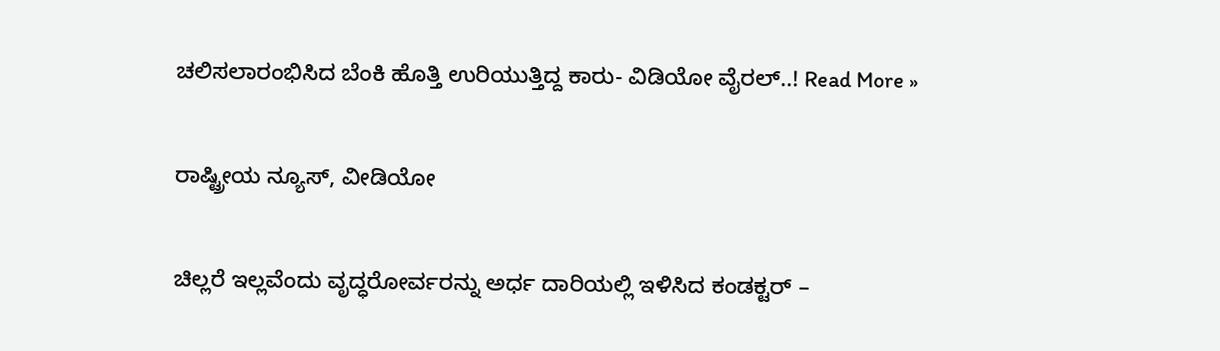ಚಲಿಸಲಾರಂಭಿಸಿದ ಬೆಂಕಿ ಹೊತ್ತಿ ಉರಿಯುತ್ತಿದ್ದ ಕಾರು- ವಿಡಿಯೋ ವೈರಲ್..! Read More »

ರಾಷ್ಟ್ರೀಯ ನ್ಯೂಸ್, ವೀಡಿಯೋ

ಚಿಲ್ಲರೆ ಇಲ್ಲವೆಂದು ವೃದ್ಧರೋರ್ವರನ್ನು ಅರ್ಧ ದಾರಿಯಲ್ಲಿ ಇಳಿಸಿದ ಕಂಡಕ್ಟರ್ –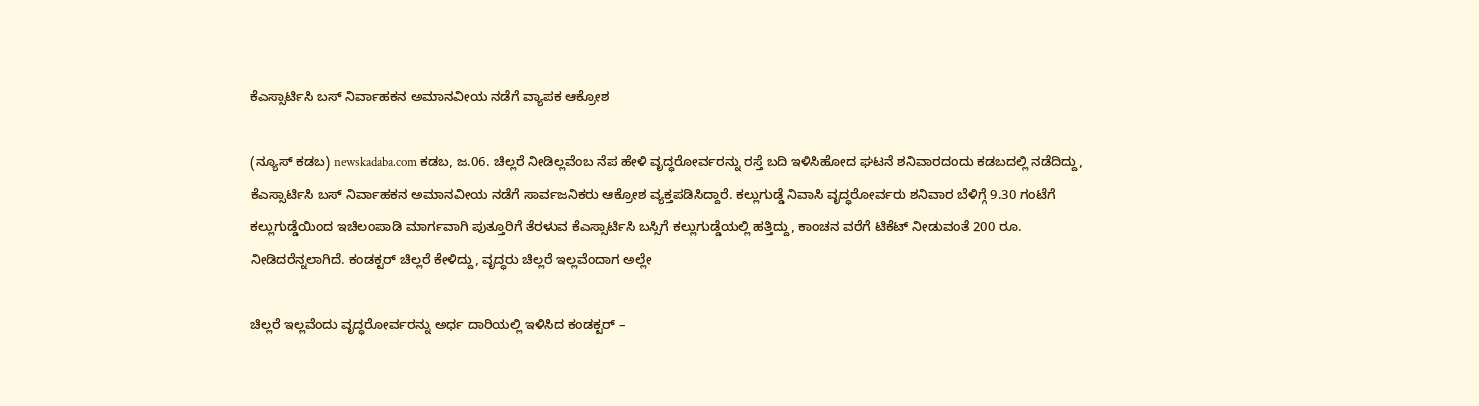ಕೆಎಸ್ಸಾರ್ಟಿಸಿ ಬಸ್ ನಿರ್ವಾಹಕನ ಅಮಾನವೀಯ ನಡೆಗೆ ವ್ಯಾಪಕ ಆಕ್ರೋಶ

(ನ್ಯೂಸ್ ಕಡಬ) newskadaba.com ಕಡಬ, ಜ.06. ಚಿಲ್ಲರೆ ನೀಡಿಲ್ಲವೆಂಬ ನೆಪ ಹೇಳಿ ವೃದ್ಧರೋರ್ವರನ್ನು ರಸ್ತೆ ಬದಿ ಇಳಿಸಿ‌ಹೋದ ಘಟನೆ ಶನಿವಾರದಂದು ಕಡಬದಲ್ಲಿ ನಡೆದಿದ್ದು, ಕೆಎಸ್ಸಾರ್ಟಿಸಿ ಬಸ್ ನಿರ್ವಾಹಕನ ಅಮಾನವೀಯ ನಡೆಗೆ ಸಾರ್ವಜನಿಕರು ಆಕ್ರೋಶ ವ್ಯಕ್ತಪಡಿಸಿದ್ದಾರೆ. ಕಲ್ಲುಗುಡ್ಡೆ ನಿವಾಸಿ ವೃದ್ಧರೋರ್ವರು ಶನಿವಾರ ಬೆಳಿಗ್ಗೆ 9.30 ಗಂಟೆಗೆ ಕಲ್ಲುಗುಡ್ಡೆಯಿಂದ ಇಚಿಲಂಪಾಡಿ ಮಾರ್ಗವಾಗಿ ಪುತ್ತೂರಿಗೆ ತೆರಳುವ ಕೆಎಸ್ಸಾರ್ಟಿಸಿ ಬಸ್ಸಿಗೆ ಕಲ್ಲುಗುಡ್ಡೆಯಲ್ಲಿ ಹತ್ತಿದ್ದು, ಕಾಂಚನ ವರೆಗೆ ಟಿಕೆಟ್ ನೀಡುವಂತೆ 200 ರೂ. ನೀಡಿದರೆನ್ನಲಾಗಿದೆ. ಕಂಡಕ್ಟರ್ ಚಿಲ್ಲರೆ ಕೇಳಿದ್ದು, ವೃದ್ಧರು ಚಿಲ್ಲರೆ ಇಲ್ಲವೆಂದಾಗ ಅಲ್ಲೇ

ಚಿಲ್ಲರೆ ಇಲ್ಲವೆಂದು ವೃದ್ಧರೋರ್ವರನ್ನು ಅರ್ಧ ದಾರಿಯಲ್ಲಿ ಇಳಿಸಿದ ಕಂಡಕ್ಟರ್ –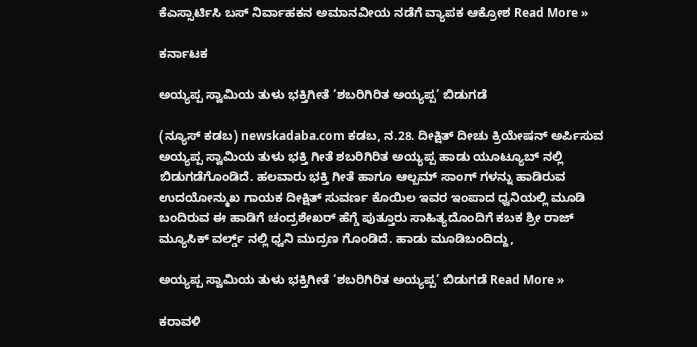ಕೆಎಸ್ಸಾರ್ಟಿಸಿ ಬಸ್ ನಿರ್ವಾಹಕನ ಅಮಾನವೀಯ ನಡೆಗೆ ವ್ಯಾಪಕ ಆಕ್ರೋಶ Read More »

ಕರ್ನಾಟಕ

ಅಯ್ಯಪ್ಪ ಸ್ವಾಮಿಯ ತುಳು ಭಕ್ತಿಗೀತೆ ‘ಶಬರಿಗಿರಿತ ಅಯ್ಯಪ್ಪ’ ಬಿಡುಗಡೆ

(ನ್ಯೂಸ್ ಕಡಬ) newskadaba.com ಕಡಬ, ನ.28. ದೀಕ್ಷಿತ್ ದೀಚು ಕ್ರಿಯೇಷನ್ ಅರ್ಪಿಸುವ ಅಯ್ಯಪ್ಪ ಸ್ವಾಮಿಯ ತುಳು ಭಕ್ತಿ ಗೀತೆ ಶಬರಿಗಿರಿತ ಅಯ್ಯಪ್ಪ ಹಾಡು ಯೂಟ್ಯೂಬ್ ನಲ್ಲಿ ಬಿಡುಗಡೆಗೊಂಡಿದೆ. ಹಲವಾರು ಭಕ್ತಿ ಗೀತೆ ಹಾಗೂ ಆಲ್ಬಮ್ ಸಾಂಗ್ ಗಳನ್ನು ಹಾಡಿರುವ ಉದಯೋನ್ಮುಖ ಗಾಯಕ ದೀಕ್ಷಿತ್ ಸುವರ್ಣ ಕೊಯಿಲ ಇವರ ಇಂಪಾದ ಧ್ವನಿಯಲ್ಲಿ ಮೂಡಿ ಬಂದಿರುವ ಈ ಹಾಡಿಗೆ ಚಂದ್ರಶೇಖರ್ ಹೆಗ್ಡೆ ಪುತ್ತೂರು ಸಾಹಿತ್ಯದೊಂದಿಗೆ ಕಬಕ ಶ್ರೀ ರಾಜ್ ಮ್ಯೂಸಿಕ್ ವರ್ಲ್ಡ್ ನಲ್ಲಿ ಧ್ವನಿ ಮುದ್ರಣ ಗೊಂಡಿದೆ. ಹಾಡು ಮೂಡಿಬಂದಿದ್ದು,

ಅಯ್ಯಪ್ಪ ಸ್ವಾಮಿಯ ತುಳು ಭಕ್ತಿಗೀತೆ ‘ಶಬರಿಗಿರಿತ ಅಯ್ಯಪ್ಪ’ ಬಿಡುಗಡೆ Read More »

ಕರಾವಳಿ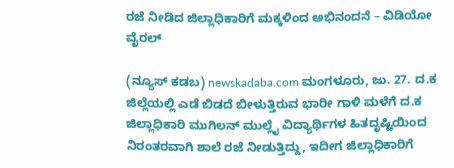ರಜೆ ನೀಡಿದ ಜಿಲ್ಲಾಧಿಕಾರಿಗೆ ಮಕ್ಕಳಿಂದ ಅಭಿನಂದನೆ – ವಿಡಿಯೋ ವೈರಲ್

(ನ್ಯೂಸ್ ಕಡಬ) newskadaba.com ಮಂಗಳೂರು, ಜು. 27. ದ.ಕ ಜಿಲ್ಲೆಯಲ್ಲಿ ಎಡೆ ಬಿಡದೆ ಬೀಳುತ್ತಿರುವ ಭಾರೀ ಗಾಳಿ ಮಳೆಗೆ ದ.ಕ ಜಿಲ್ಲಾಧಿಕಾರಿ ಮುಗಿಲನ್ ಮುಲ್ಲೈ ವಿದ್ಯಾರ್ಥಿಗಳ ಹಿತದೃಷ್ಟಿಯಿಂದ ನಿರಂತರವಾಗಿ ಶಾಲೆ ರಜೆ ನೀಡುತ್ತಿದ್ದು, ಇದೀಗ ಜಿಲ್ಲಾಧಿಕಾರಿಗೆ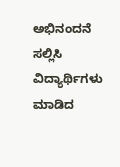ಅಭಿನಂದನೆ ಸಲ್ಲಿಸಿ ವಿದ್ಯಾರ್ಥಿಗಳು ಮಾಡಿದ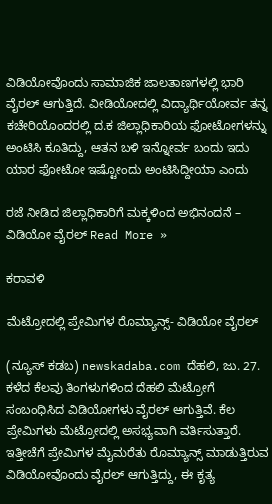ವಿಡಿಯೋವೊಂದು ಸಾಮಾಜಿಕ ಜಾಲತಾಣಗಳಲ್ಲಿ ಭಾರಿ ವೈರಲ್ ಆಗುತ್ತಿದೆ. ವೀಡಿಯೋದಲ್ಲಿ ವಿದ್ಯಾರ್ಥಿಯೋರ್ವ ತನ್ನ ಕಚೇರಿಯೊಂದರಲ್ಲಿ ದ.ಕ ಜಿಲ್ಲಾಧಿಕಾರಿಯ ಫೋಟೋಗಳನ್ನು ಅಂಟಿಸಿ ಕೂತಿದ್ದು, ಆತನ ಬಳಿ ಇನ್ನೋರ್ವ ಬಂದು ಇದು ಯಾರ ಫೋಟೋ ಇಷ್ಟೋಂದು ಅಂಟಿಸಿದ್ದೀಯಾ ಎಂದು

ರಜೆ ನೀಡಿದ ಜಿಲ್ಲಾಧಿಕಾರಿಗೆ ಮಕ್ಕಳಿಂದ ಅಭಿನಂದನೆ – ವಿಡಿಯೋ ವೈರಲ್ Read More »

ಕರಾವಳಿ

ಮೆಟ್ರೋದಲ್ಲಿ ಪ್ರೇಮಿಗಳ ರೊಮ್ಯಾನ್ಸ್- ವಿಡಿಯೋ ವೈರಲ್

(ನ್ಯೂಸ್ ಕಡಬ) newskadaba.com ದೆಹಲಿ, ಜು. 27.  ಕಳೆದ ಕೆಲವು ತಿಂಗಳುಗಳಿಂದ ದೆಹಲಿ ಮೆಟ್ರೋಗೆ ಸಂಬಂಧಿಸಿದ ವಿಡಿಯೋಗಳು ವೈರಲ್ ಆಗುತ್ತಿವೆ. ಕೆಲ ಪ್ರೇಮಿಗಳು ಮೆಟ್ರೋದಲ್ಲಿ ಅಸಭ್ಯವಾಗಿ ವರ್ತಿಸುತ್ತಾರೆ. ಇತ್ತೀಚೆಗೆ ಪ್ರೇಮಿಗಳ ಮೈಮರೆತು ರೊಮ್ಯಾನ್ಸ್ ಮಾಡುತ್ತಿರುವ ವಿಡಿಯೋವೊಂದು ವೈರಲ್ ಆಗುತ್ತಿದ್ದು, ಈ ಕೃತ್ಯ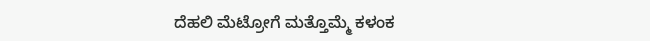ದೆಹಲಿ ಮೆಟ್ರೋಗೆ ಮತ್ತೊಮ್ಮೆ ಕಳಂಕ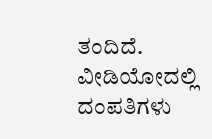ತಂದಿದೆ. ವೀಡಿಯೋದಲ್ಲಿ ದಂಪತಿಗಳು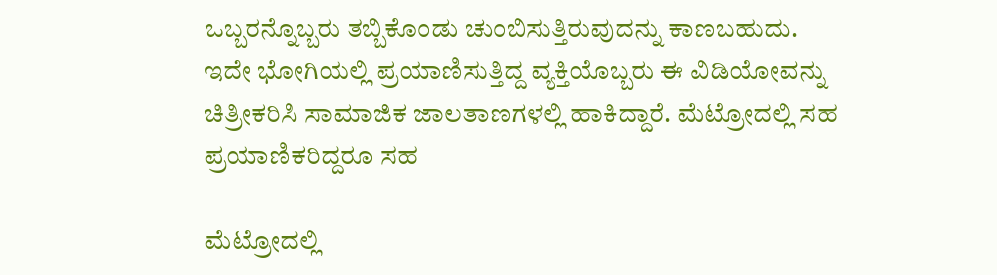ಒಬ್ಬರನ್ನೊಬ್ಬರು ತಬ್ಬಿಕೊಂಡು ಚುಂಬಿಸುತ್ತಿರುವುದನ್ನು ಕಾಣಬಹುದು. ಇದೇ ಭೋಗಿಯಲ್ಲಿ ಪ್ರಯಾಣಿಸುತ್ತಿದ್ದ ವ್ಯಕ್ತಿಯೊಬ್ಬರು ಈ ವಿಡಿಯೋವನ್ನು ಚಿತ್ರೀಕರಿಸಿ ಸಾಮಾಜಿಕ ಜಾಲತಾಣಗಳಲ್ಲಿ ಹಾಕಿದ್ದಾರೆ. ಮೆಟ್ರೋದಲ್ಲಿ ಸಹ ಪ್ರಯಾಣಿಕರಿದ್ದರೂ ಸಹ

ಮೆಟ್ರೋದಲ್ಲಿ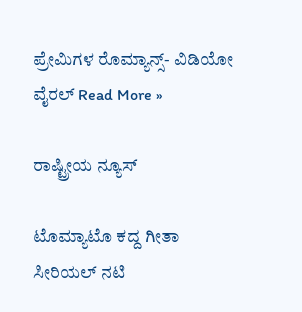ಪ್ರೇಮಿಗಳ ರೊಮ್ಯಾನ್ಸ್- ವಿಡಿಯೋ ವೈರಲ್ Read More »

ರಾಷ್ಟ್ರೀಯ ನ್ಯೂಸ್

ಟೊಮ್ಯಾಟೊ ಕದ್ದ ಗೀತಾ ಸೀರಿಯಲ್ ನಟಿ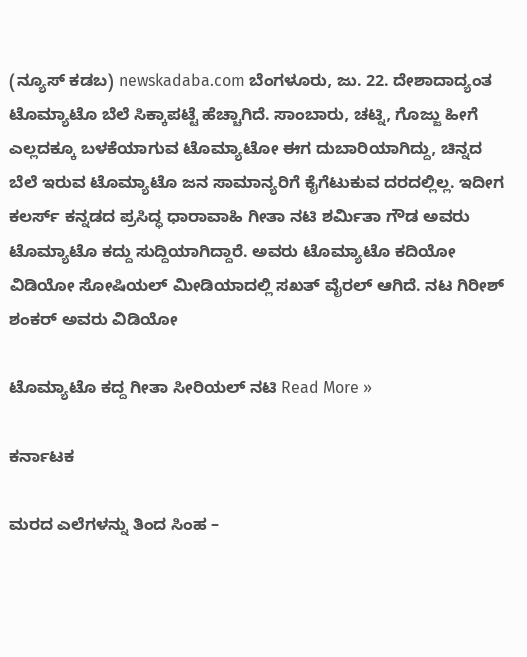(ನ್ಯೂಸ್ ಕಡಬ) newskadaba.com ಬೆಂಗಳೂರು, ಜು. 22. ದೇಶಾದಾದ್ಯಂತ ಟೊಮ್ಯಾಟೊ ಬೆಲೆ ಸಿಕ್ಕಾಪಟ್ಟೆ ಹೆಚ್ಚಾಗಿದೆ. ಸಾಂಬಾರು, ಚಟ್ನಿ, ಗೊಜ್ಜು ಹೀಗೆ ಎಲ್ಲದಕ್ಕೂ ಬಳಕೆಯಾಗುವ ಟೊಮ್ಯಾಟೋ ಈಗ ದುಬಾರಿಯಾಗಿದ್ದು, ಚಿನ್ನದ ಬೆಲೆ ಇರುವ ಟೊಮ್ಯಾಟೊ ಜನ ಸಾಮಾನ್ಯರಿಗೆ ಕೈಗೆಟುಕುವ ದರದಲ್ಲಿಲ್ಲ. ಇದೀಗ ಕಲರ್ಸ್ ಕನ್ನಡದ ಪ್ರಸಿದ್ಧ ಧಾರಾವಾಹಿ ಗೀತಾ ನಟಿ ಶರ್ಮಿತಾ ಗೌಡ ಅವರು ಟೊಮ್ಯಾಟೊ ಕದ್ದು ಸುದ್ದಿಯಾಗಿದ್ದಾರೆ. ಅವರು ಟೊಮ್ಯಾಟೊ ಕದಿಯೋ ವಿಡಿಯೋ ಸೋಷಿಯಲ್ ಮೀಡಿಯಾದಲ್ಲಿ ಸಖತ್ ವೈರಲ್ ಆಗಿದೆ. ನಟ ಗಿರೀಶ್ ಶಂಕರ್ ಅವರು ವಿಡಿಯೋ

ಟೊಮ್ಯಾಟೊ ಕದ್ದ ಗೀತಾ ಸೀರಿಯಲ್ ನಟಿ Read More »

ಕರ್ನಾಟಕ

ಮರದ ಎಲೆಗಳನ್ನು ತಿಂದ ಸಿಂಹ –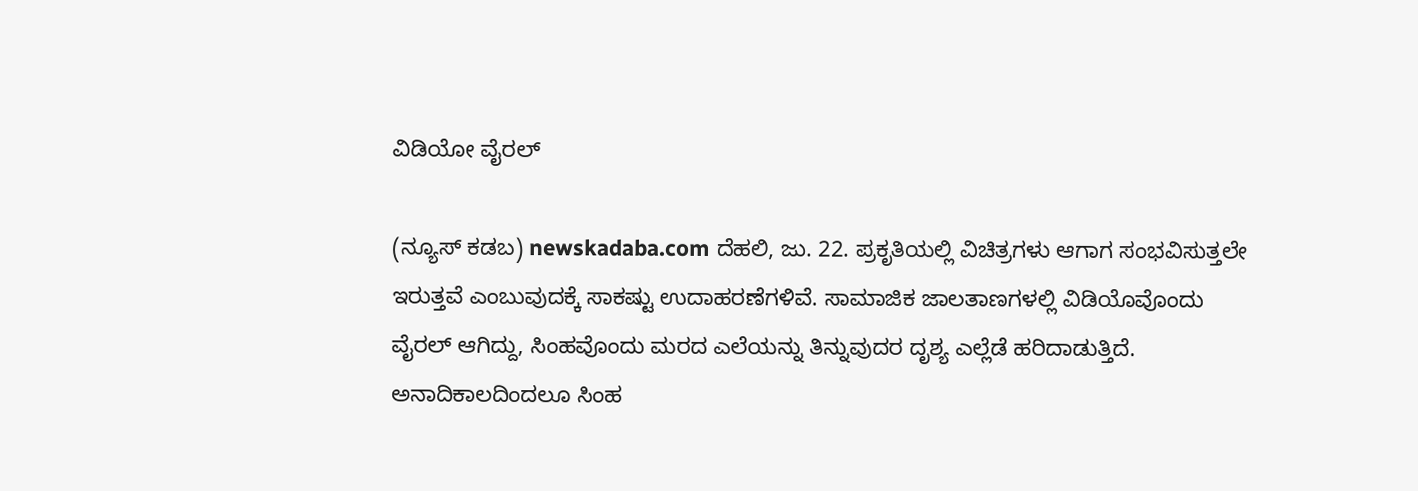ವಿಡಿಯೋ ವೈರಲ್

(ನ್ಯೂಸ್ ಕಡಬ) newskadaba.com ದೆಹಲಿ, ಜು. 22. ಪ್ರಕೃತಿಯಲ್ಲಿ ವಿಚಿತ್ರಗಳು ಆಗಾಗ ಸಂಭವಿಸುತ್ತಲೇ ಇರುತ್ತವೆ ಎಂಬುವುದಕ್ಕೆ ಸಾಕಷ್ಟು ಉದಾಹರಣೆಗಳಿವೆ. ಸಾಮಾಜಿಕ ಜಾಲತಾಣಗಳಲ್ಲಿ ವಿಡಿಯೊವೊಂದು ವೈರಲ್ ಆಗಿದ್ದು, ಸಿಂಹವೊಂದು ಮರದ ಎಲೆಯನ್ನು ತಿನ್ನುವುದರ ದೃಶ್ಯ ಎಲ್ಲೆಡೆ ಹರಿದಾಡುತ್ತಿದೆ. ಅನಾದಿಕಾಲದಿಂದಲೂ ಸಿಂಹ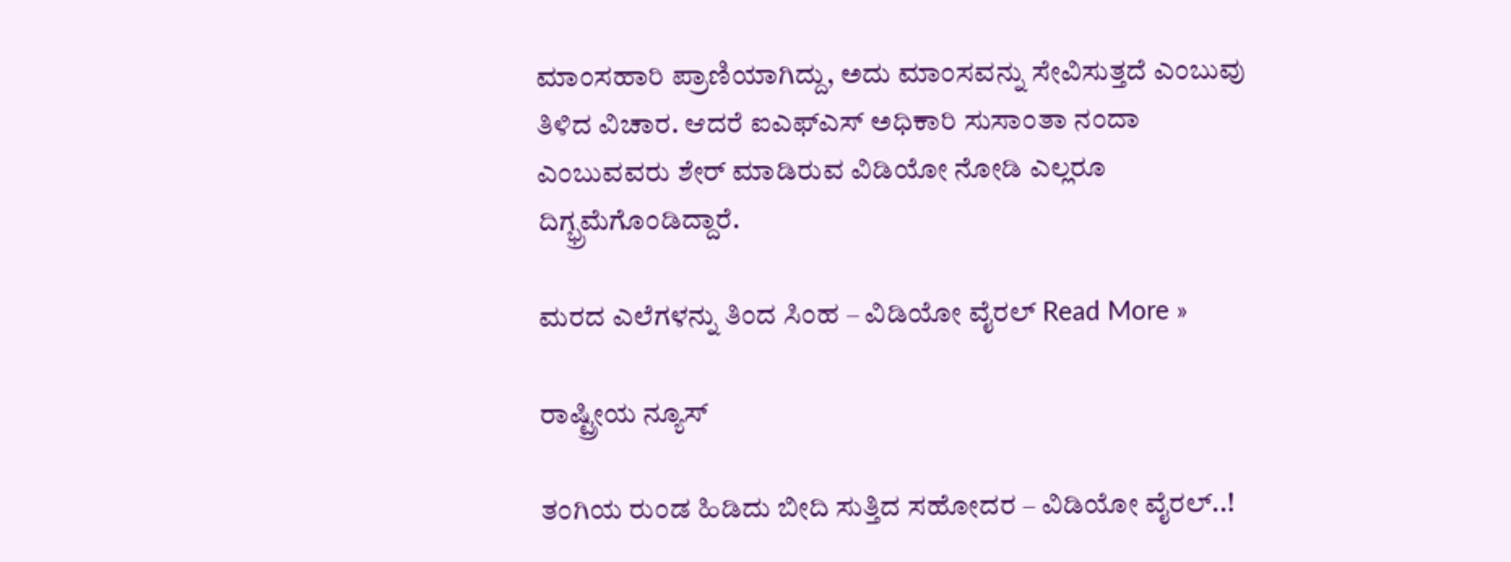ಮಾಂಸಹಾರಿ ಪ್ರಾಣಿಯಾಗಿದ್ದು, ಅದು ಮಾಂಸವನ್ನು ಸೇವಿಸುತ್ತದೆ ಎಂಬುವು ತಿಳಿದ ವಿಚಾರ. ಆದರೆ ಐಎಫ್ಎಸ್ ಅಧಿಕಾರಿ ಸುಸಾಂತಾ ನಂದಾ ಎಂಬುವವರು ಶೇರ್ ಮಾಡಿರುವ ವಿಡಿಯೋ ನೋಡಿ ಎಲ್ಲರೂ ದಿಗ್ಭ್ರಮೆಗೊಂಡಿದ್ದಾರೆ.

ಮರದ ಎಲೆಗಳನ್ನು ತಿಂದ ಸಿಂಹ – ವಿಡಿಯೋ ವೈರಲ್ Read More »

ರಾಷ್ಟ್ರೀಯ ನ್ಯೂಸ್

ತಂಗಿಯ ರುಂಡ ಹಿಡಿದು ಬೀದಿ ಸುತ್ತಿದ ಸಹೋದರ – ವಿಡಿಯೋ ವೈರಲ್..!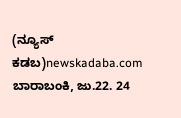(ನ್ಯೂಸ್ ಕಡಬ)newskadaba.com ಬಾರಾಬಂಕಿ, ಜು.22. 24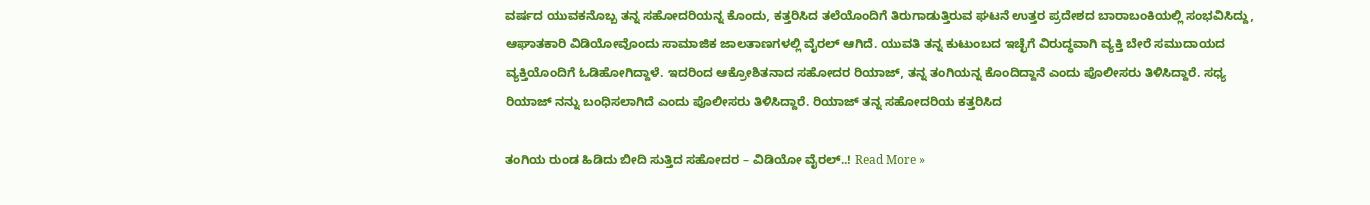ವರ್ಷದ ಯುವಕನೊಬ್ಬ ತನ್ನ ಸಹೋದರಿಯನ್ನ ಕೊಂದು, ಕತ್ತರಿಸಿದ ತಲೆಯೊಂದಿಗೆ ತಿರುಗಾಡುತ್ತಿರುವ ಘಟನೆ ಉತ್ತರ ಪ್ರದೇಶದ ಬಾರಾಬಂಕಿಯಲ್ಲಿ ಸಂಭವಿಸಿದ್ದು, ಆಘಾತಕಾರಿ ವಿಡಿಯೋವೊಂದು ಸಾಮಾಜಿಕ ಜಾಲತಾಣಗಳಲ್ಲಿ ವೈರಲ್ ಆಗಿದೆ. ಯುವತಿ ತನ್ನ ಕುಟುಂಬದ ಇಚ್ಛೆಗೆ ವಿರುದ್ಧವಾಗಿ ವ್ಯಕ್ತಿ ಬೇರೆ ಸಮುದಾಯದ ವ್ಯಕ್ತಿಯೊಂದಿಗೆ ಓಡಿಹೋಗಿದ್ದಾಳೆ. ಇದರಿಂದ ಆಕ್ರೋಶಿತನಾದ ಸಹೋದರ ರಿಯಾಜ್, ತನ್ನ ತಂಗಿಯನ್ನ ಕೊಂದಿದ್ದಾನೆ ಎಂದು ಪೊಲೀಸರು ತಿಳಿಸಿದ್ದಾರೆ. ಸಧ್ಯ ರಿಯಾಜ್ ನನ್ನು ಬಂಧಿಸಲಾಗಿದೆ ಎಂದು ಪೊಲೀಸರು ತಿಳಿಸಿದ್ದಾರೆ. ರಿಯಾಜ್ ತನ್ನ ಸಹೋದರಿಯ ಕತ್ತರಿಸಿದ

ತಂಗಿಯ ರುಂಡ ಹಿಡಿದು ಬೀದಿ ಸುತ್ತಿದ ಸಹೋದರ – ವಿಡಿಯೋ ವೈರಲ್..! Read More »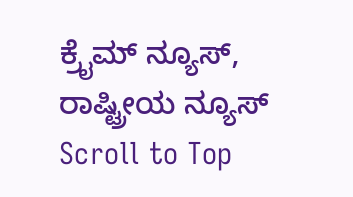ಕ್ರೈಮ್ ನ್ಯೂಸ್, ರಾಷ್ಟ್ರೀಯ ನ್ಯೂಸ್
Scroll to Top